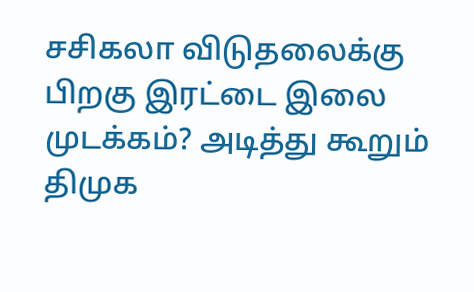சசிகலா விடுதலைக்கு பிறகு இரட்டை இலை முடக்கம்? அடித்து கூறும் திமுக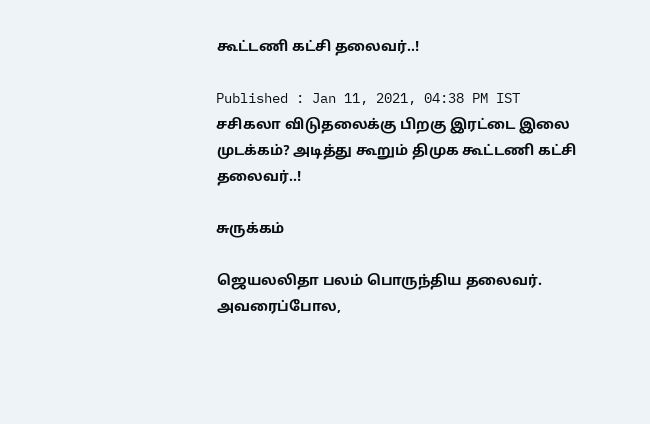கூட்டணி கட்சி தலைவர்..!

Published : Jan 11, 2021, 04:38 PM IST
சசிகலா விடுதலைக்கு பிறகு இரட்டை இலை முடக்கம்? அடித்து கூறும் திமுக கூட்டணி கட்சி தலைவர்..!

சுருக்கம்

ஜெயலலிதா பலம் பொருந்திய தலைவர். அவரைப்போல,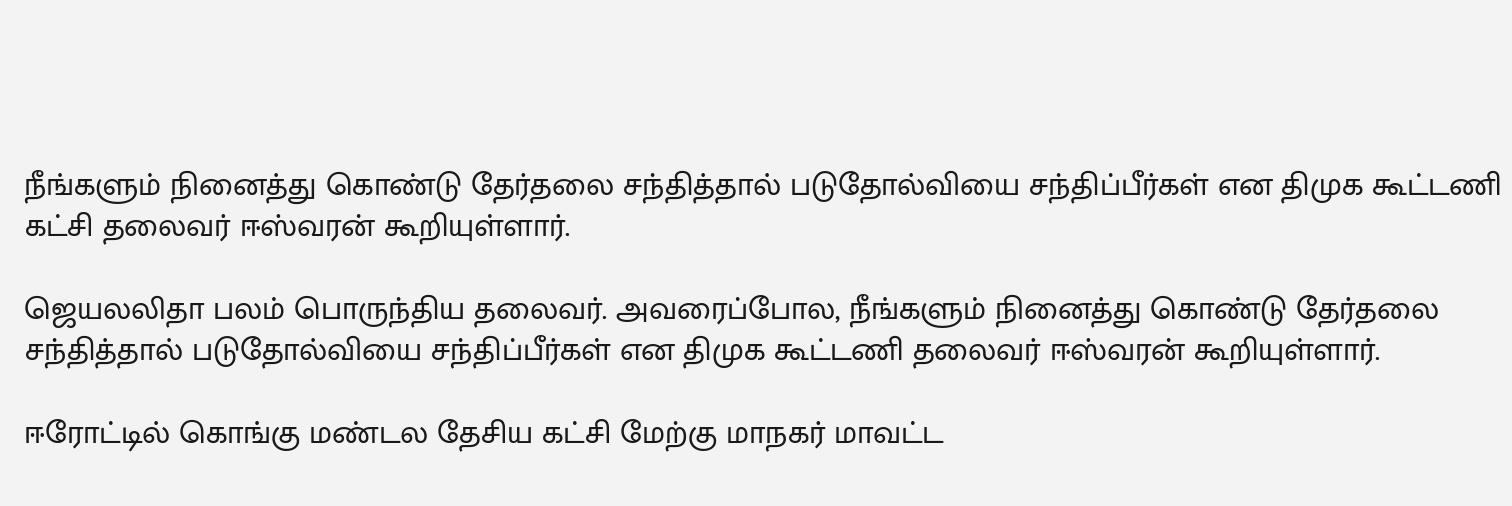நீங்களும் நினைத்து கொண்டு தேர்தலை சந்தித்தால் படுதோல்வியை சந்திப்பீர்கள் என திமுக கூட்டணி கட்சி தலைவர் ஈஸ்வரன் கூறியுள்ளார்.

ஜெயலலிதா பலம் பொருந்திய தலைவர். அவரைப்போல, நீங்களும் நினைத்து கொண்டு தேர்தலை சந்தித்தால் படுதோல்வியை சந்திப்பீர்கள் என திமுக கூட்டணி தலைவர் ஈஸ்வரன் கூறியுள்ளார்.

ஈரோட்டில் கொங்கு மண்டல தேசிய கட்சி மேற்கு மாநகர் மாவட்ட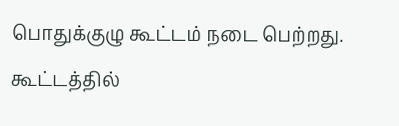பொதுக்குழு கூட்டம் நடை பெற்றது. கூட்டத்தில்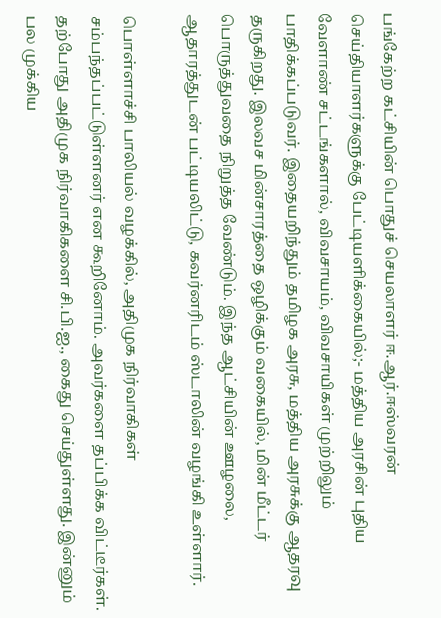பங்கேற்ற கட்சியின் பொதுச் செயலாளர் ஈ.ஆர்.ஈஸ்வரன் செய்தியாளர்களுக்கு பேட்டியளிக்கையில்;- மத்திய அரசின் புதிய வேளாண் சட்டங்களால், விவசாயம், விவசாயிகள் முற்றிலும் பாதிக்கப்படுவர். இதையறிந்தும் தமிழக அரசு, மத்திய அரசுக்கு ஆதரவு தருகிறது. இலவச மின்சாரத்தை ஒழிக்கும் வகையில், மின் மீட்டர் பொருத்துவதை நிறுத்த வேண்டும். இந்த ஆட்சியின் ஊழலை, ஆதாரத்துடன் பட்டியலிட்டு, கவர்னரிடம் ஸ்டாலின் வழங்கி உள்ளார்.

பொள்ளாச்சி பாலியல் வழக்கில், அதிமுக நிர்வாகிகள் சம்பந்தப்பட்டுள்ளனர் என கூறினோம். அவர்களை தப்பிக்க விட்டீர்கள். தற்போது அதிமுக நிர்வாகிகளை சி.பி.ஐ., கைது செய்துள்ளது. இன்னும் பல முக்கிய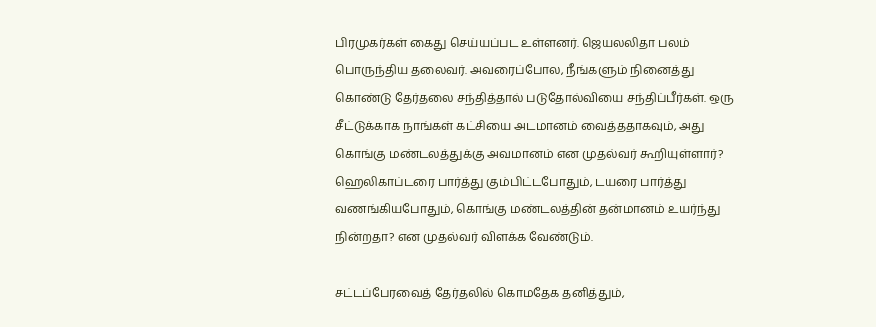பிரமுகர்கள் கைது செய்யப்பட உள்ளனர். ஜெயலலிதா பலம் பொருந்திய தலைவர். அவரைப்போல, நீங்களும் நினைத்து கொண்டு தேர்தலை சந்தித்தால் படுதோல்வியை சந்திப்பீர்கள். ஒரு சீட்டுக்காக நாங்கள் கட்சியை அடமானம் வைத்ததாகவும், அது கொங்கு மண்டலத்துக்கு அவமானம் என முதல்வர் கூறியுள்ளார்? ஹெலிகாப்டரை பார்த்து கும்பிட்டபோதும், டயரை பார்த்து வணங்கியபோதும், கொங்கு மண்டலத்தின் தன்மானம் உயர்ந்து நின்றதா? என முதல்வர் விளக்க வேண்டும்.

சட்டப்பேரவைத் தேர்தலில் கொமதேக தனித்தும்,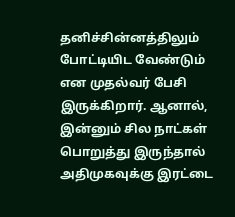தனிச்சின்னத்திலும் போட்டியிட வேண்டும் என முதல்வர் பேசி இருக்கிறார். ஆனால், இன்னும் சில நாட்கள் பொறுத்து இருந்தால் அதிமுகவுக்கு இரட்டை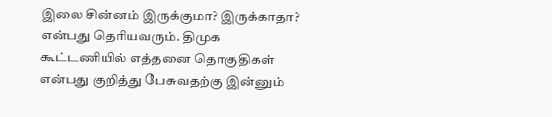இலை சின்னம் இருக்குமா? இருக்காதா? என்பது தெரியவரும். திமுக கூட்டணியில் எத்தனை தொகுதிகள் என்பது குறித்து பேசுவதற்கு இன்னும்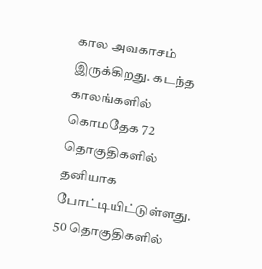கால அவகாசம் இருக்கிறது. கடந்த காலங்களில் கொமதேக 72 தொகுதிகளில் தனியாக போட்டியிட்டுள்ளது. 50 தொகுதிகளில்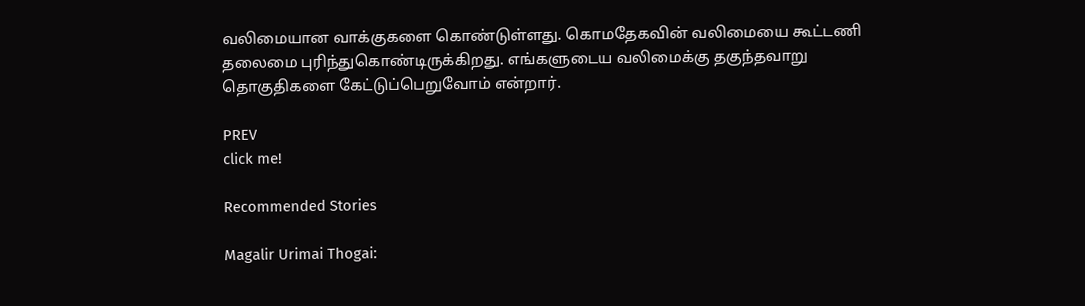வலிமையான வாக்குகளை கொண்டுள்ளது. கொமதேகவின் வலிமையை கூட்டணி தலைமை புரிந்துகொண்டிருக்கிறது. எங்களுடைய வலிமைக்கு தகுந்தவாறு தொகுதிகளை கேட்டுப்பெறுவோம் என்றார்.

PREV
click me!

Recommended Stories

Magalir Urimai Thogai: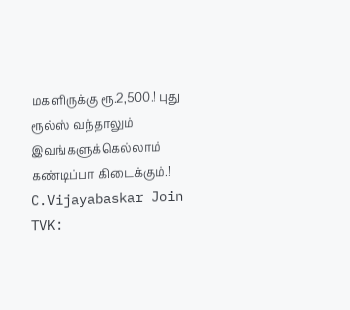மகளிருக்கு ரூ.2,500.! புது ரூல்ஸ் வந்தாலும் இவங்களுக்கெல்லாம் கண்டிப்பா கிடைக்கும்.!
C.Vijayabaskar Join TVK: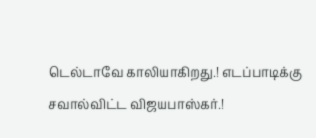டெல்டாவே காலியாகிறது.! எடப்பாடிக்கு சவால்விட்ட விஜயபாஸ்கர்.!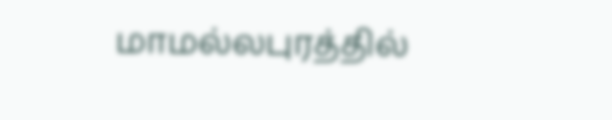மாமல்லபுரத்தில்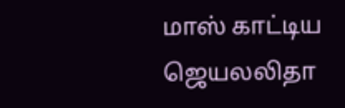மாஸ் காட்டிய ஜெயலலிதா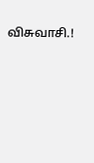விசுவாசி.!